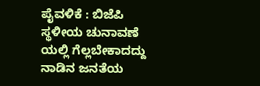ಪೈವಳಿಕೆ : ಬಿಜೆಪಿ ಸ್ಥಳೀಯ ಚುನಾವಣೆ ಯಲ್ಲಿ ಗೆಲ್ಲಬೇಕಾದದ್ದು ನಾಡಿನ ಜನತೆಯ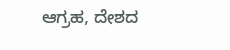ಆಗ್ರಹ, ದೇಶದ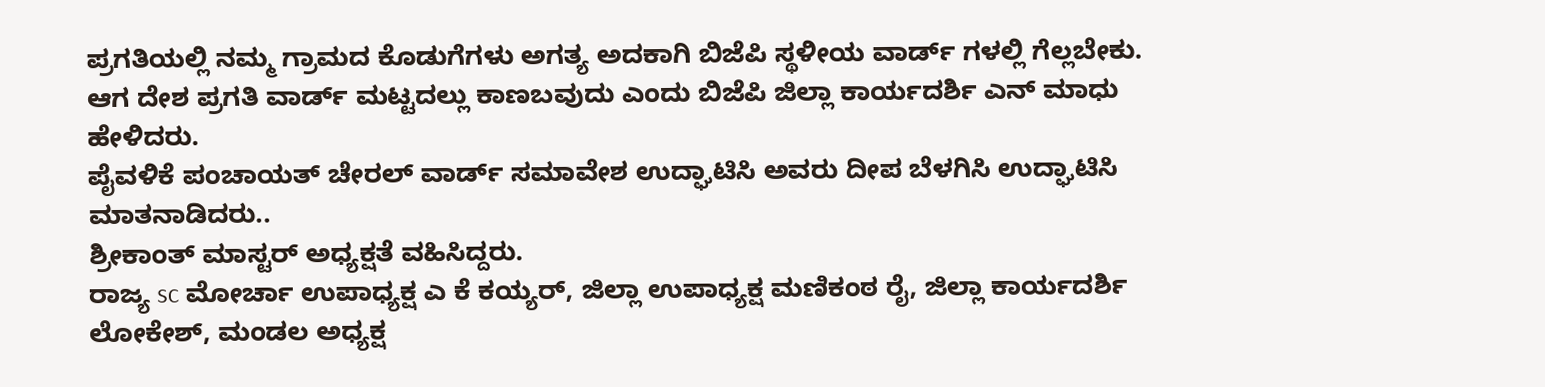ಪ್ರಗತಿಯಲ್ಲಿ ನಮ್ಮ ಗ್ರಾಮದ ಕೊಡುಗೆಗಳು ಅಗತ್ಯ ಅದಕಾಗಿ ಬಿಜೆಪಿ ಸ್ಥಳೀಯ ವಾರ್ಡ್ ಗಳಲ್ಲಿ ಗೆಲ್ಲಬೇಕು.
ಆಗ ದೇಶ ಪ್ರಗತಿ ವಾರ್ಡ್ ಮಟ್ಟದಲ್ಲು ಕಾಣಬವುದು ಎಂದು ಬಿಜೆಪಿ ಜಿಲ್ಲಾ ಕಾರ್ಯದರ್ಶಿ ಎನ್ ಮಾಧು ಹೇಳಿದರು.
ಪೈವಳಿಕೆ ಪಂಚಾಯತ್ ಚೇರಲ್ ವಾರ್ಡ್ ಸಮಾವೇಶ ಉದ್ಘಾಟಿಸಿ ಅವರು ದೀಪ ಬೆಳಗಿಸಿ ಉದ್ಘಾಟಿಸಿ ಮಾತನಾಡಿದರು..
ಶ್ರೀಕಾಂತ್ ಮಾಸ್ಟರ್ ಅಧ್ಯಕ್ಷತೆ ವಹಿಸಿದ್ದರು.
ರಾಜ್ಯ sc ಮೋರ್ಚಾ ಉಪಾಧ್ಯಕ್ಷ ಎ ಕೆ ಕಯ್ಯರ್, ಜಿಲ್ಲಾ ಉಪಾಧ್ಯಕ್ಷ ಮಣಿಕಂಠ ರೈ, ಜಿಲ್ಲಾ ಕಾರ್ಯದರ್ಶಿ ಲೋಕೇಶ್, ಮಂಡಲ ಅಧ್ಯಕ್ಷ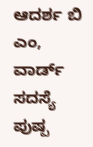ಆದರ್ಶ ಬಿ ಎಂ, ವಾರ್ಡ್ ಸದಸ್ಯೆ ಪುಷ್ಪ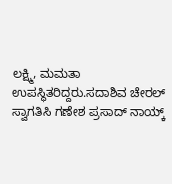ಲಕ್ಷ್ಮಿ, ಮಮತಾ ಉಪಸ್ಥಿತರಿದ್ದರು.ಸದಾಶಿವ ಚೇರಲ್ ಸ್ವಾಗತಿಸಿ ಗಣೇಶ ಪ್ರಸಾದ್ ನಾಯ್ಕ್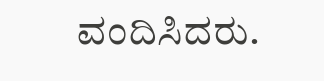ವಂದಿಸಿದರು.